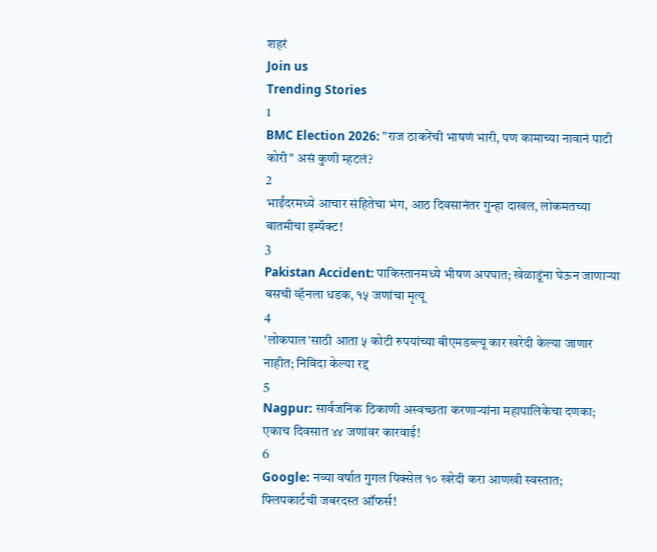शहरं
Join us
Trending Stories
1
BMC Election 2026: "राज ठाकरेंची भाषणं भारी, पण कामाच्या नावानं पाटी कोरी" असं कुणी म्हटलं?
2
भाईंदरमध्ये आचार संहितेचा भंग, आठ दिवसानंतर गुन्हा दाखल, लोकमतच्या बातमीचा इम्पॅक्ट!
3
Pakistan Accident: पाकिस्तानमध्ये भीषण अपघात; खेळाडूंना घेऊन जाणाऱ्या बसची व्हॅनला धडक, १५ जणांचा मृत्यू
4
'लोकपाल'साठी आता ५ कोटी रुपयांच्या बीएमडब्ल्यू कार खरेदी केल्या जाणार नाहीत; निविदा केल्या रद्द
5
Nagpur: सार्वजनिक ठिकाणी अस्वच्छता करणाऱ्यांना महापालिकेचा दणका; एकाच दिवसात ४४ जणांवर कारवाई!
6
Google: नव्या वर्षात गुगल पिक्सेल १० खरेदी करा आणखी स्वस्तात; फ्लिपकार्टची जबरदस्त ऑफर्स!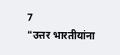7
"उत्तर भारतीयांना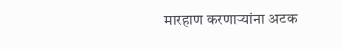मारहाण करणाऱ्यांना अटक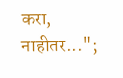करा, नाहीतर...";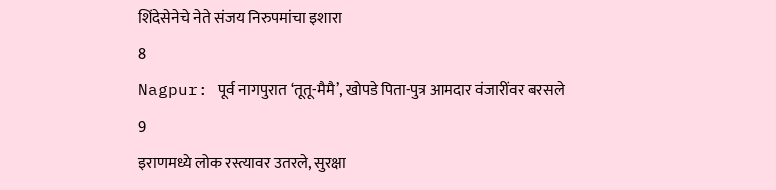शिंदेसेनेचे नेते संजय निरुपमांचा इशारा
8
Nagpur: पूर्व नागपुरात ‘तूतू-मैमै’, खोपडे पिता-पुत्र आमदार वंजारींवर बरसले
9
इराणमध्ये लोक रस्त्यावर उतरले, सुरक्षा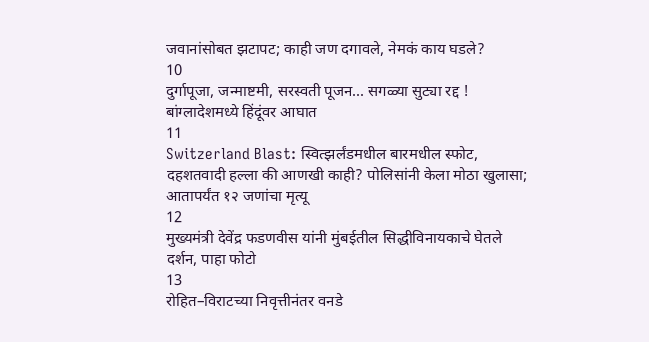जवानांसोबत झटापट; काही जण दगावले, नेमकं काय घडले?
10
दुर्गापूजा, जन्माष्टमी, सरस्वती पूजन... सगळ्या सुट्या रद्द ! बांग्लादेशमध्ये हिंदूंवर आघात
11
Switzerland Blast: स्वित्झर्लंडमधील बारमधील स्फोट, दहशतवादी हल्ला की आणखी काही? पोलिसांनी केला मोठा खुलासा; आतापर्यंत १२ जणांचा मृत्यू
12
मुख्यमंत्री देवेंद्र फडणवीस यांनी मुंबईतील सिद्धीविनायकाचे घेतले दर्शन, पाहा फोटो
13
रोहित–विराटच्या निवृत्तीनंतर वनडे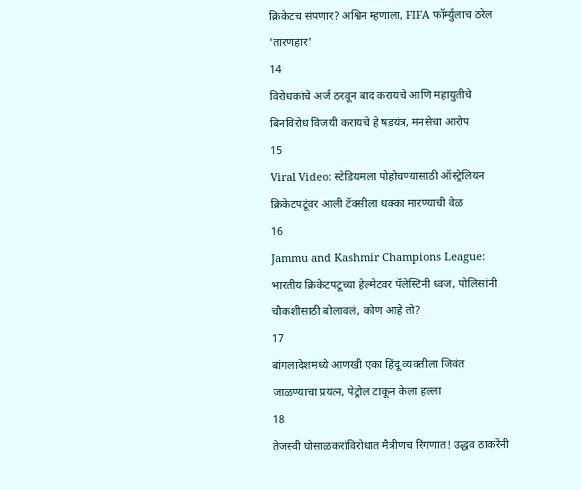क्रिकेटच संपणार? अश्विन म्हणाला, FIFA फॉर्म्युलाच ठरेल 'तारणहार'
14
विरोधकांचे अर्ज ठरवून बाद करायचे आणि महायुतीचे बिनविरोध विजयी करायचे हे षडयंत्र, मनसेचा आरोप
15
Viral Video: स्टेडियमला पोहोचण्यासाठी ऑस्ट्रेलियन क्रिकेटपटूंवर आली टॅक्सीला धक्का मारण्याची वेळ
16
Jammu and Kashmir Champions League: भारतीय क्रिकेटपटूच्या हेल्मेटवर पॅलेस्टिनी ध्वज, पोलिसांनी चौकशीसाठी बोलावलं, कोण आहे तो?
17
बांगलादेशमध्ये आणखी एका हिंदू व्यक्तीला जिवंत जाळण्याचा प्रयत्न, पेट्रोल टाकून केला हल्ला
18
तेजस्वी घोसाळकरांविरोधात मैत्रीणच रिंगणात! उद्धव ठाकरेंनी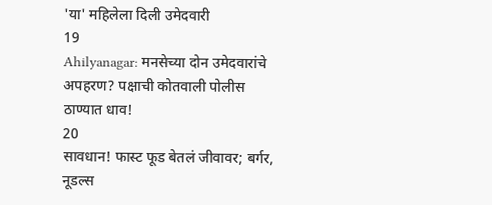'या' महिलेला दिली उमेदवारी
19
Ahilyanagar: मनसेच्या दोन उमेदवारांचे अपहरण? पक्षाची कोतवाली पोलीस ठाण्यात धाव!
20
सावधान! फास्ट फूड बेतलं जीवावर; बर्गर, नूडल्स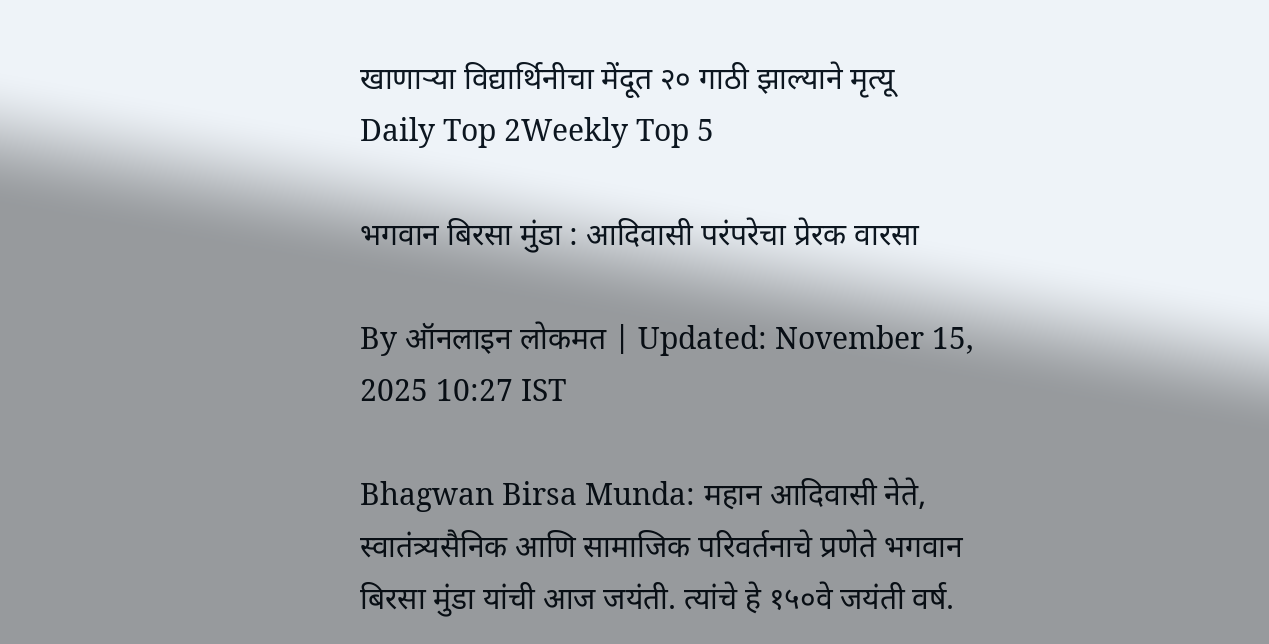खाणाऱ्या विद्यार्थिनीचा मेंदूत २० गाठी झाल्याने मृत्यू
Daily Top 2Weekly Top 5

भगवान बिरसा मुंडा : आदिवासी परंपरेचा प्रेरक वारसा

By ऑनलाइन लोकमत | Updated: November 15, 2025 10:27 IST

Bhagwan Birsa Munda: महान आदिवासी नेते, स्वातंत्र्यसैनिक आणि सामाजिक परिवर्तनाचे प्रणेते भगवान बिरसा मुंडा यांची आज जयंती. त्यांचे हे १५०वे जयंती वर्ष.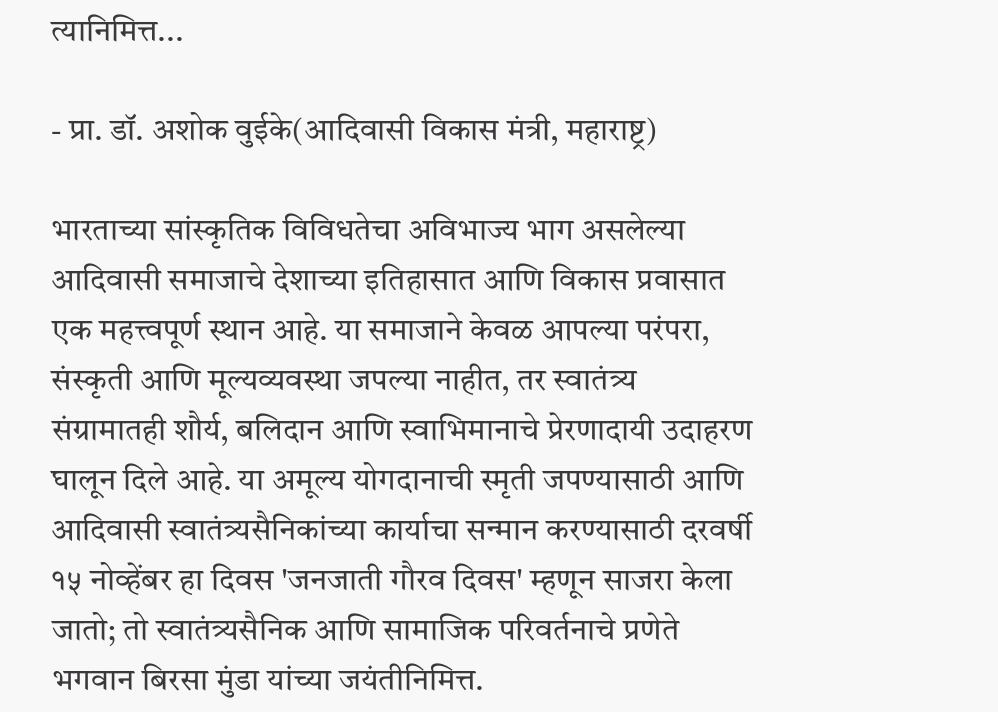त्यानिमित्त...

- प्रा. डॉ. अशोक वुईके(आदिवासी विकास मंत्री, महाराष्ट्र)

भारताच्या सांस्कृतिक विविधतेचा अविभाज्य भाग असलेल्या आदिवासी समाजाचे देशाच्या इतिहासात आणि विकास प्रवासात एक महत्त्वपूर्ण स्थान आहे. या समाजाने केवळ आपल्या परंपरा, संस्कृती आणि मूल्यव्यवस्था जपल्या नाहीत, तर स्वातंत्र्य संग्रामातही शौर्य, बलिदान आणि स्वाभिमानाचे प्रेरणादायी उदाहरण घालून दिले आहे. या अमूल्य योगदानाची स्मृती जपण्यासाठी आणि आदिवासी स्वातंत्र्यसैनिकांच्या कार्याचा सन्मान करण्यासाठी दरवर्षी १५ नोव्हेंबर हा दिवस 'जनजाती गौरव दिवस' म्हणून साजरा केला जातो; तो स्वातंत्र्यसैनिक आणि सामाजिक परिवर्तनाचे प्रणेते भगवान बिरसा मुंडा यांच्या जयंतीनिमित्त.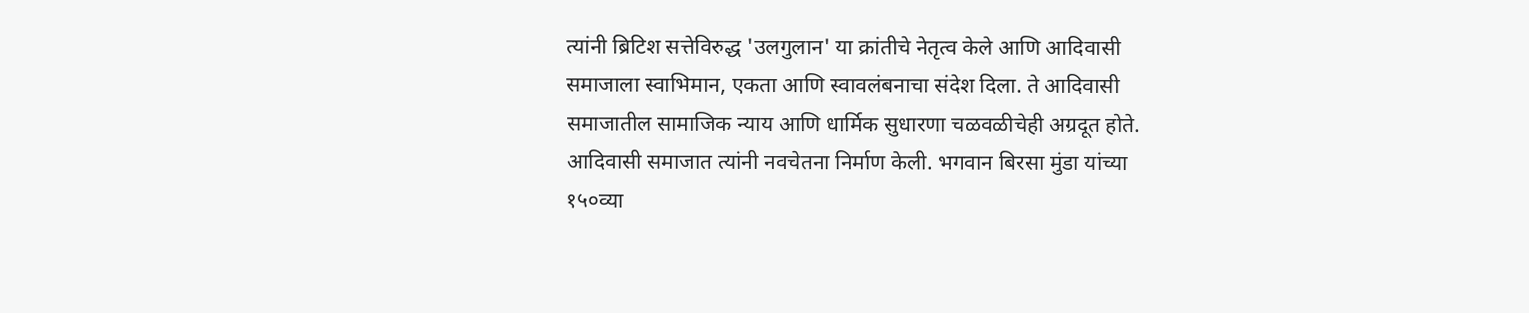त्यांनी ब्रिटिश सत्तेविरुद्ध 'उलगुलान' या क्रांतीचे नेतृत्व केले आणि आदिवासी समाजाला स्वाभिमान, एकता आणि स्वावलंबनाचा संदेश दिला. ते आदिवासी समाजातील सामाजिक न्याय आणि धार्मिक सुधारणा चळवळीचेही अग्रदूत होते. आदिवासी समाजात त्यांनी नवचेतना निर्माण केली. भगवान बिरसा मुंडा यांच्या १५०व्या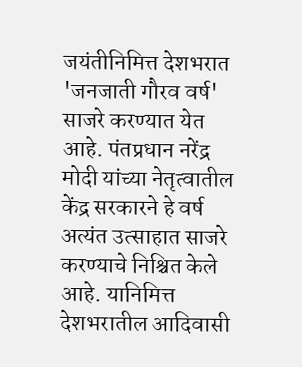जयंतीनिमित्त देशभरात 'जनजाती गौरव वर्ष' साजरे करण्यात येत आहे. पंतप्रधान नरेंद्र मोदी यांच्या नेतृत्वातील केंद्र सरकारने हे वर्ष अत्यंत उत्साहात साजरे करण्याचे निश्चित केले आहे. यानिमित्त देशभरातील आदिवासी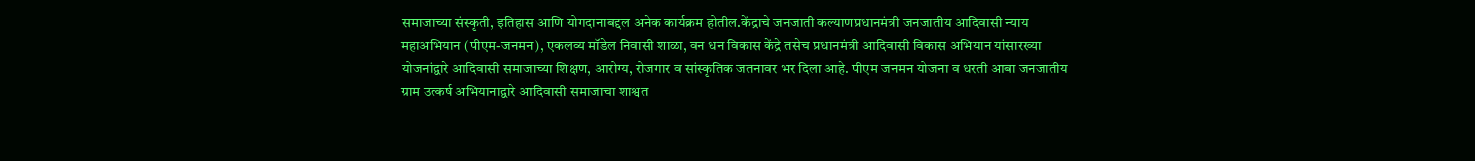समाजाच्या संस्कृती, इतिहास आणि योगदानाबद्दल अनेक कार्यक्रम होतील.केंद्राचे जनजाती कल्याणप्रधानमंत्री जनजातीय आदिवासी न्याय महाअभियान (पीएम-जनमन), एकलव्य मॉडेल निवासी शाळा, वन धन विकास केंद्रे तसेच प्रधानमंत्री आदिवासी विकास अभियान यांसारख्या योजनांद्वारे आदिवासी समाजाच्या शिक्षण, आरोग्य, रोजगार व सांस्कृतिक जतनावर भर दिला आहे. पीएम जनमन योजना व धरती आबा जनजातीय ग्राम उत्कर्ष अभियानाद्वारे आदिवासी समाजाचा शाश्वत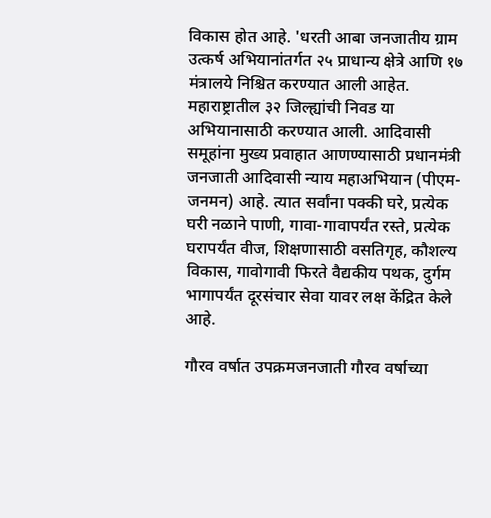विकास होत आहे. 'धरती आबा जनजातीय ग्राम उत्कर्ष अभियानांतर्गत २५ प्राधान्य क्षेत्रे आणि १७ मंत्रालये निश्चित करण्यात आली आहेत. महाराष्ट्रातील ३२ जिल्ह्यांची निवड या अभियानासाठी करण्यात आली. आदिवासी समूहांना मुख्य प्रवाहात आणण्यासाठी प्रधानमंत्री जनजाती आदिवासी न्याय महाअभियान (पीएम-जनमन) आहे. त्यात सर्वांना पक्की घरे, प्रत्येक घरी नळाने पाणी, गावा-गावापर्यंत रस्ते, प्रत्येक घरापर्यंत वीज, शिक्षणासाठी वसतिगृह, कौशल्य विकास, गावोगावी फिरते वैद्यकीय पथक, दुर्गम भागापर्यंत दूरसंचार सेवा यावर लक्ष केंद्रित केले आहे.

गौरव वर्षात उपक्रमजनजाती गौरव वर्षाच्या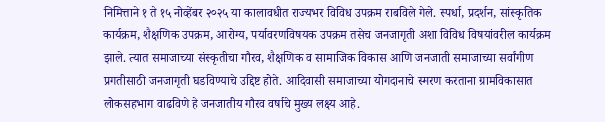निमित्ताने १ ते १५ नोव्हेंबर २०२५ या कालावधीत राज्यभर विविध उपक्रम राबविले गेले. स्पर्धा, प्रदर्शन, सांस्कृतिक कार्यक्रम, शैक्षणिक उपक्रम, आरोग्य, पर्यावरणविषयक उपक्रम तसेच जनजागृती अशा विविध विषयांवरील कार्यक्रम झाले. त्यात समाजाच्या संस्कृतीचा गौरव, शैक्षणिक व सामाजिक विकास आणि जनजाती समाजाच्या सर्वांगीण प्रगतीसाठी जनजागृती घडविण्याचे उद्दिष्ट होते. आदिवासी समाजाच्या योगदानाचे स्मरण करताना ग्रामविकासात लोकसहभाग वाढविणे हे जनजातीय गौरव वर्षाचे मुख्य लक्ष्य आहे.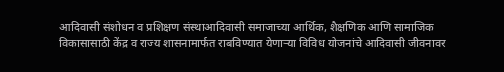आदिवासी संशोधन व प्रशिक्षण संस्थाआदिवासी समाजाच्या आर्थिक, शैक्षणिक आणि सामाजिक विकासासाठी केंद्र व राज्य शासनामार्फत राबविण्यात येणाऱ्या विविध योजनांचे आदिवासी जीवनावर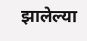झालेल्या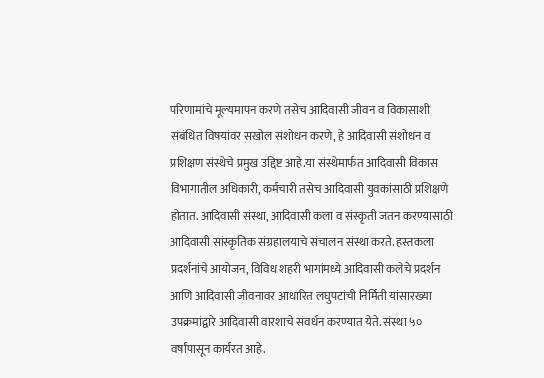परिणामांचे मूल्यमापन करणे तसेच आदिवासी जीवन व विकासाशी संबंधित विषयांवर सखोल संशोधन करणे, हे आदिवासी संशोधन व प्रशिक्षण संस्थेचे प्रमुख उद्दिष्ट आहे.या संस्थेमार्फत आदिवासी विकास विभागातील अधिकारी, कर्मचारी तसेच आदिवासी युवकांसाठी प्रशिक्षणे होतात. आदिवासी संस्था, आदिवासी कला व संस्कृती जतन करण्यासाठी आदिवासी सांस्कृतिक संग्रहालयाचे संचालन संस्था करते. हस्तकला प्रदर्शनांचे आयोजन, विविध शहरी भागांमध्ये आदिवासी कलेचे प्रदर्शन आणि आदिवासी जीवनावर आधारित लघुपटांची निर्मिती यांसारख्या उपक्रमांद्वारे आदिवासी वारशाचे संवर्धन करण्यात येते. संस्था ५० वर्षांपासून कार्यरत आहे.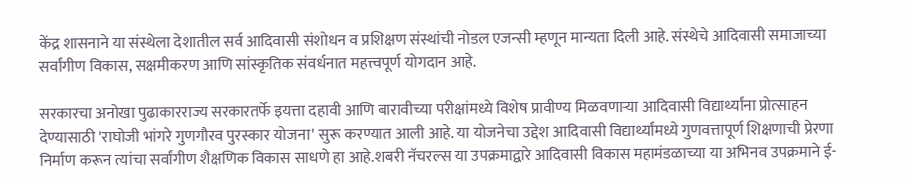केंद्र शासनाने या संस्थेला देशातील सर्व आदिवासी संशोधन व प्रशिक्षण संस्थांची नोडल एजन्सी म्हणून मान्यता दिली आहे. संस्थेचे आदिवासी समाजाच्या सर्वांगीण विकास, सक्षमीकरण आणि सांस्कृतिक संवर्धनात महत्त्वपूर्ण योगदान आहे.

सरकारचा अनोखा पुढाकारराज्य सरकारतर्फे इयत्ता दहावी आणि बारावीच्या परीक्षांमध्ये विशेष प्रावीण्य मिळवणाऱ्या आदिवासी विद्यार्थ्यांना प्रोत्साहन देण्यासाठी 'राघोजी भांगरे गुणगौरव पुरस्कार योजना' सुरू करण्यात आली आहे. या योजनेचा उद्देश आदिवासी विद्यार्थ्यांमध्ये गुणवत्तापूर्ण शिक्षणाची प्रेरणा निर्माण करून त्यांचा सर्वांगीण शैक्षणिक विकास साधणे हा आहे.शबरी नॅचरल्स या उपक्रमाद्वारे आदिवासी विकास महामंडळाच्या या अभिनव उपक्रमाने ई-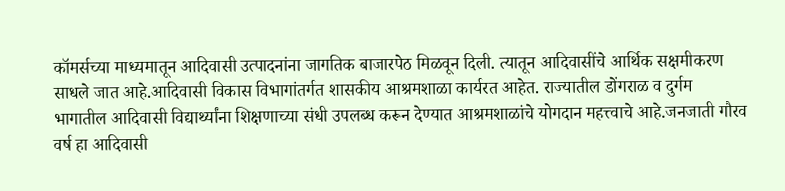कॉमर्सच्या माध्यमातून आदिवासी उत्पादनांना जागतिक बाजारपेठ मिळवून दिली. त्यातून आदिवासींचे आर्थिक सक्षमीकरण साधले जात आहे.आदिवासी विकास विभागांतर्गत शासकीय आश्रमशाळा कार्यरत आहेत. राज्यातील डोंगराळ व दुर्गम भागातील आदिवासी विद्यार्थ्यांना शिक्षणाच्या संधी उपलब्ध करून देण्यात आश्रमशाळांचे योगदान महत्त्वाचे आहे.जनजाती गौरव वर्ष हा आदिवासी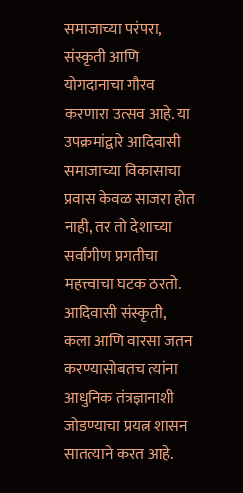समाजाच्या परंपरा, संस्कृती आणि योगदानाचा गौरव करणारा उत्सव आहे. या उपक्रमांद्वारे आदिवासी समाजाच्या विकासाचा प्रवास केवळ साजरा होत नाही, तर तो देशाच्या सर्वांगीण प्रगतीचा महत्त्वाचा घटक ठरतो. आदिवासी संस्कृती, कला आणि वारसा जतन करण्यासोबतच त्यांना आधुनिक तंत्रज्ञानाशी जोडण्याचा प्रयत्न शासन सातत्याने करत आहे.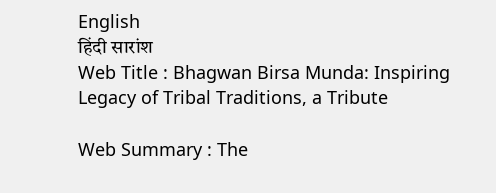English
हिंदी सारांश
Web Title : Bhagwan Birsa Munda: Inspiring Legacy of Tribal Traditions, a Tribute

Web Summary : The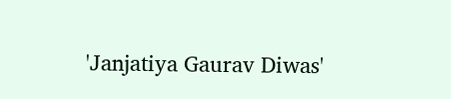'Janjatiya Gaurav Diwas'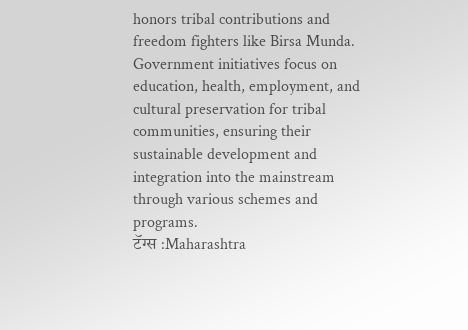honors tribal contributions and freedom fighters like Birsa Munda. Government initiatives focus on education, health, employment, and cultural preservation for tribal communities, ensuring their sustainable development and integration into the mainstream through various schemes and programs.
टॅग्स :Maharashtra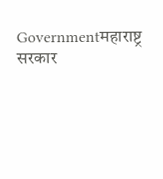Governmentमहाराष्ट्र सरकार